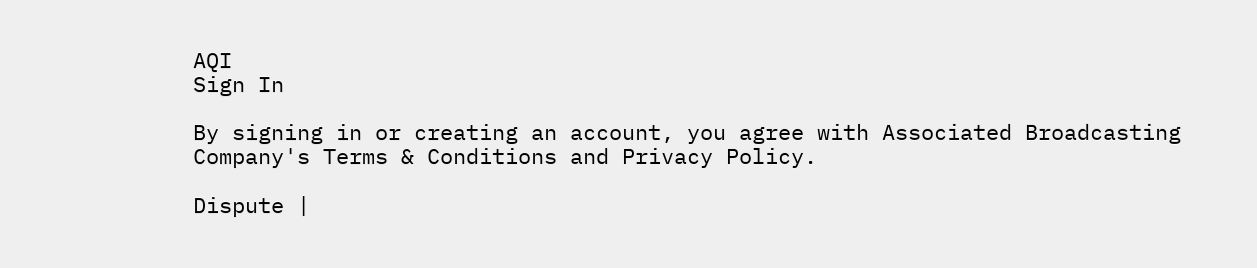AQI
Sign In

By signing in or creating an account, you agree with Associated Broadcasting Company's Terms & Conditions and Privacy Policy.

Dispute |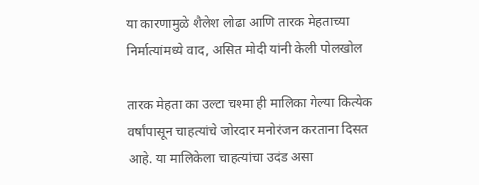या कारणामुळे शैलेश लोढा आणि तारक मेहताच्या निर्मात्यांमध्ये वाद, असित मोदी यांनी केली पोलखोल

तारक मेहता का उल्टा चश्मा ही मालिका गेल्या कित्येक वर्षांपासून चाहत्यांचे जोरदार मनोरंजन करताना दिसत आहे. या मालिकेला चाहत्यांचा उदंड असा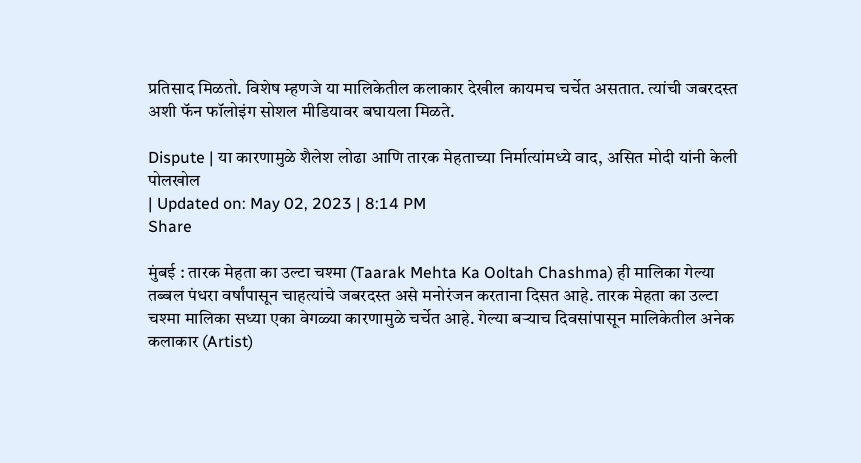प्रतिसाद मिळतो. विशेष म्हणजे या मालिकेतील कलाकार देखील कायमच चर्चेत असतात. त्यांची जबरदस्त अशी फॅन फॉलोइंग सोशल मीडियावर बघायला मिळते.

Dispute | या कारणामुळे शैलेश लोढा आणि तारक मेहताच्या निर्मात्यांमध्ये वाद, असित मोदी यांनी केली पोलखोल
| Updated on: May 02, 2023 | 8:14 PM
Share

मुंबई : तारक मेहता का उल्टा चश्मा (Taarak Mehta Ka Ooltah Chashma) ही मालिका गेल्या तब्बल पंधरा वर्षांपासून चाहत्यांचे जबरदस्त असे मनोरंजन करताना दिसत आहे. तारक मेहता का उल्टा चश्मा मालिका सध्या एका वेगळ्या कारणामुळे चर्चेत आहे. गेल्या बऱ्याच दिवसांपासून मालिकेतील अनेक कलाकार (Artist)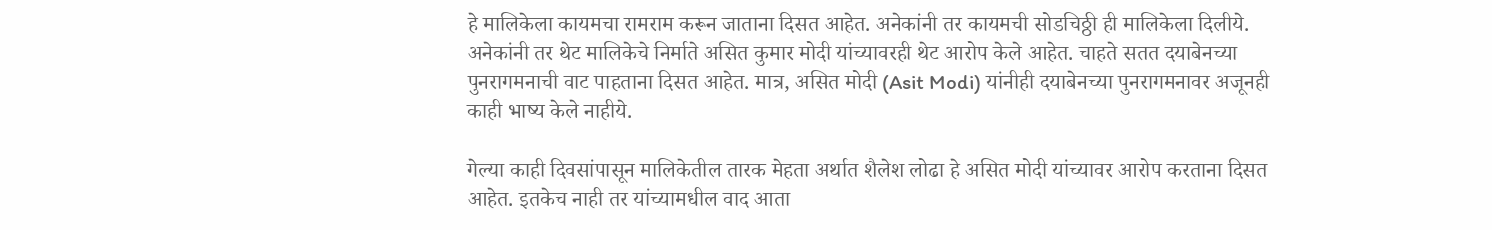हे मालिकेला कायमचा रामराम करून जाताना दिसत आहेत. अनेकांनी तर कायमची सोडचिठ्ठी ही मालिकेला दिलीये. अनेकांनी तर थेट मालिकेचे निर्माते असित कुमार मोदी यांच्यावरही थेट आरोप केले आहेत. चाहते सतत दयाबेनच्या पुनरागमनाची वाट पाहताना दिसत आहेत. मात्र, असित मोदी (Asit Modi) यांनीही दयाबेनच्या पुनरागमनावर अजूनही काही भाष्य केले नाहीये.

गेल्या काही दिवसांपासून मालिकेतील तारक मेहता अर्थात शैलेश लोढा हे असित मोदी यांच्यावर आरोप करताना दिसत आहेत. इतकेच नाही तर यांच्यामधील वाद आता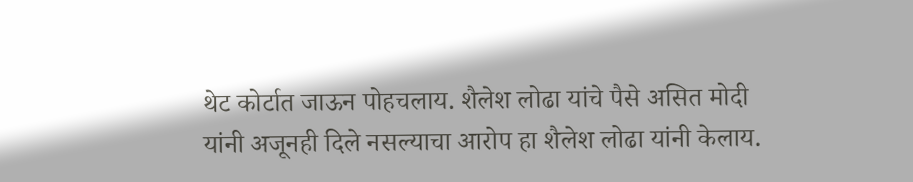थेट कोर्टात जाऊन पोहचलाय. शैलेश लोढा यांचे पैसे असित मोदी यांनी अजूनही दिले नसल्याचा आरोप हा शैलेश लोढा यांनी केलाय.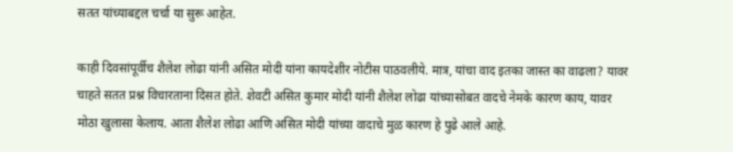सतत यांच्याबद्दल चर्चा या सुरू आहेत.

काही दिवसांपूर्वीच शैलेश लोढा यांनी असित मोदी यांना कायदेशीर नोटीस पाठवलीये. मात्र, यांचा वाद इतका जास्त का वाढला? यावर चाहते सतत प्रश्न विचारताना दिसत होते. शेवटी असित कुमार मोदी यांनी शैलेश लोढा यांच्यासोबत वादचे नेमके कारण काय, यावर मोठा खुलासा केलाय. आता शैलेश लोढा आणि असित मोदी यांच्या वादाचे मुळ कारण हे पुढे आले आहे.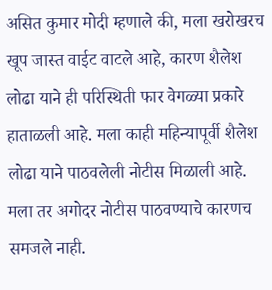असित कुमार मोदी म्हणाले की, मला खरोखरच खूप जास्त वाईट वाटले आहे, कारण शैलेश लोढा याने ही परिस्थिती फार वेगळ्या प्रकारे हाताळली आहे. मला काही महिन्यापूर्वी शैलेश लोढा याने पाठवलेली नोटीस मिळाली आहे. मला तर अगोदर नोटीस पाठवण्याचे कारणच समजले नाही.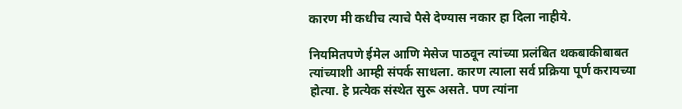कारण मी कधीच त्याचे पैसे देण्यास नकार हा दिला नाहीये.

नियमितपणे ईमेल आणि मेसेज पाठवून त्यांच्या प्रलंबित थकबाकीबाबत त्यांच्याशी आम्ही संपर्क साधला. कारण त्याला सर्व प्रक्रिया पूर्ण करायच्या होत्या. हे प्रत्येक संस्थेत सुरू असते. पण त्यांना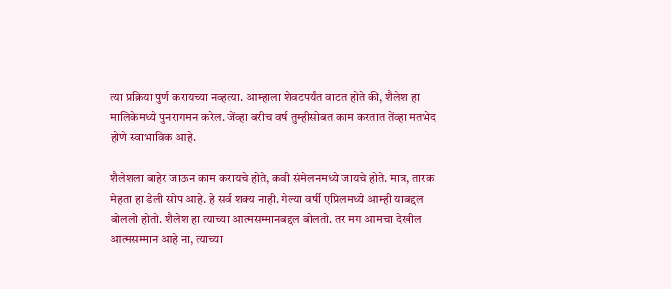त्या प्रक्रिया पुर्ण करायच्या नव्हत्या. आम्हाला शेवटपर्यंत वाटत होते की, शैलेश हा मालिकेमध्ये पुनरागमन करेल. जेंव्हा बरीच वर्ष तुम्हीसोबत काम करतात तेंव्हा मतभेद होणे स्वाभाविक आहे.

शैलेशला बाहेर जाऊन काम करायचे होते, कवी संमेलनमध्ये जायचे होते. मात्र, तारक मेहता हा डेली सोप आहे. हे सर्व शक्य नाही. गेल्या वर्षी एप्रिलमध्ये आम्ही याबद्दल बोललो होतो. शैलेश हा त्याच्या आत्मसम्मानबद्दल बोलतो. तर मग आमचा देखील आत्मसम्मान आहे ना, त्याच्या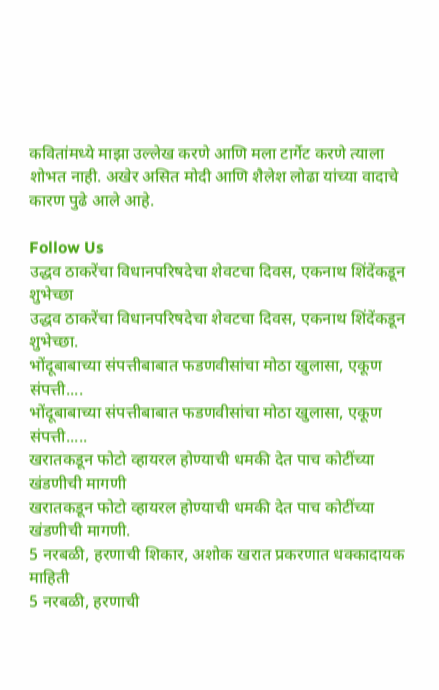कवितांमध्ये माझा उल्लेख करणे आणि मला टार्गेट करणे त्याला शोभत नाही. अखेर असित मोदी आणि शैलेश लोढा यांच्या वादाचे कारण पुढे आले आहे.

Follow Us
उद्धव ठाकरेंचा विधानपरिषदेचा शेवटचा दिवस, एकनाथ शिंदेंकडून शुभेच्छा
उद्धव ठाकरेंचा विधानपरिषदेचा शेवटचा दिवस, एकनाथ शिंदेंकडून शुभेच्छा.
भोंदूबाबाच्या संपत्तीबाबात फडणवीसांचा मोठा खुलासा, एकूण संपत्ती....
भोंदूबाबाच्या संपत्तीबाबात फडणवीसांचा मोठा खुलासा, एकूण संपत्ती.....
खरातकडून फोटो व्हायरल होण्याची धमकी देत पाच कोटींच्या खंडणीची मागणी
खरातकडून फोटो व्हायरल होण्याची धमकी देत पाच कोटींच्या खंडणीची मागणी.
5 नरबळी, हरणाची शिकार, अशोक खरात प्रकरणात धक्कादायक माहिती
5 नरबळी, हरणाची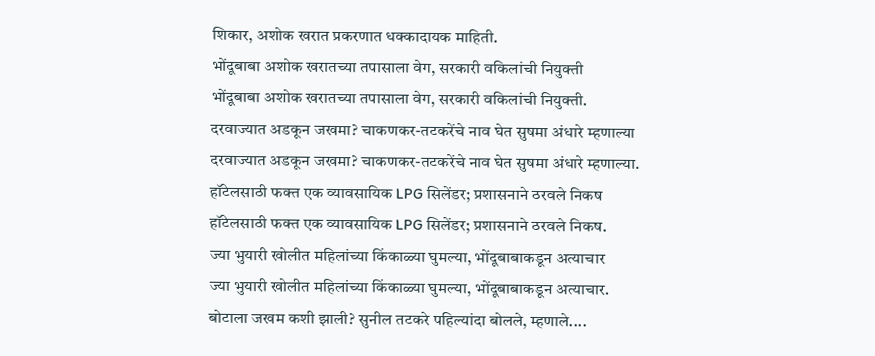शिकार, अशोक खरात प्रकरणात धक्कादायक माहिती.
भोंदूबाबा अशोक खरातच्या तपासाला वेग, सरकारी वकिलांची नियुक्ती
भोंदूबाबा अशोक खरातच्या तपासाला वेग, सरकारी वकिलांची नियुक्ती.
दरवाज्यात अडकून जखमा? चाकणकर-तटकरेंचे नाव घेत सुषमा अंधारे म्हणाल्या
दरवाज्यात अडकून जखमा? चाकणकर-तटकरेंचे नाव घेत सुषमा अंधारे म्हणाल्या.
हॉटेलसाठी फक्त एक व्यावसायिक LPG सिलेंडर; प्रशासनाने ठरवले निकष
हॉटेलसाठी फक्त एक व्यावसायिक LPG सिलेंडर; प्रशासनाने ठरवले निकष.
ज्या भुयारी खोलीत महिलांच्या किंकाळ्या घुमल्या, भोंदूबाबाकडून अत्याचार
ज्या भुयारी खोलीत महिलांच्या किंकाळ्या घुमल्या, भोंदूबाबाकडून अत्याचार.
बोटाला जखम कशी झाली? सुनील तटकरे पहिल्यांदा बोलले, म्हणाले....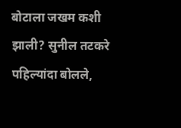बोटाला जखम कशी झाली? सुनील तटकरे पहिल्यांदा बोलले,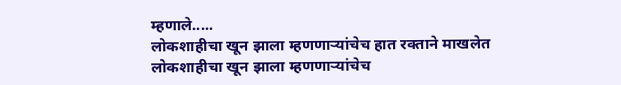म्हणाले.....
लोकशाहीचा खून झाला म्हणणाऱ्यांचेच हात रक्ताने माखलेत
लोकशाहीचा खून झाला म्हणणाऱ्यांचेच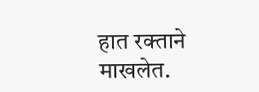हात रक्ताने माखलेत.